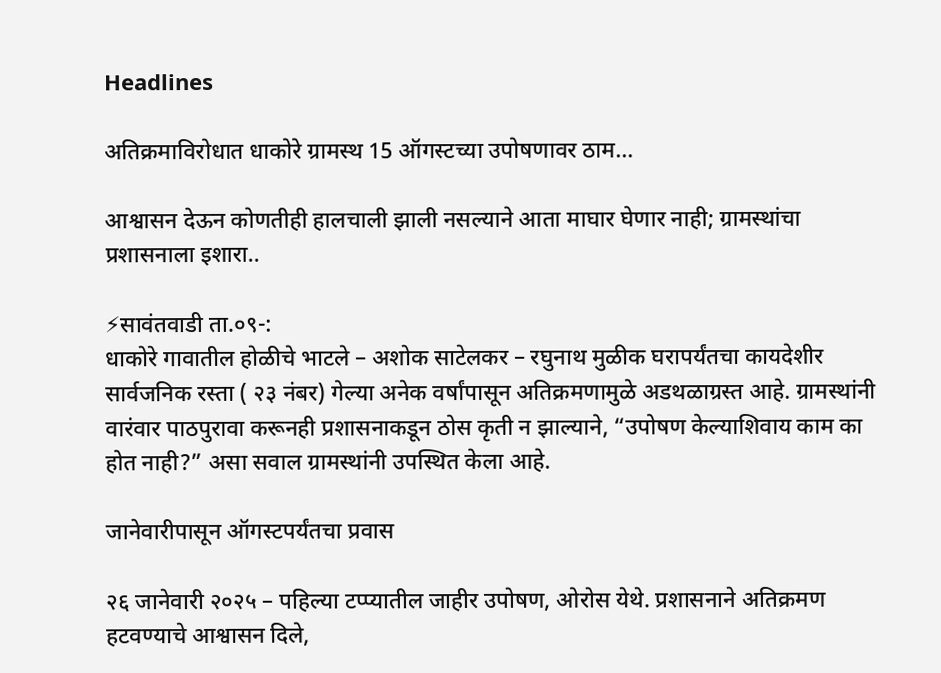Headlines

अतिक्रमाविरोधात धाकोरे ग्रामस्थ 15 ऑगस्टच्या उपोषणावर ठाम…

आश्वासन देऊन कोणतीही हालचाली झाली नसल्याने आता माघार घेणार नाही; ग्रामस्थांचा प्रशासनाला इशारा..

⚡सावंतवाडी ता.०९-:
धाकोरे गावातील होळीचे भाटले – अशोक साटेलकर – रघुनाथ मुळीक घरापर्यंतचा कायदेशीर सार्वजनिक रस्ता ( २३ नंबर) गेल्या अनेक वर्षांपासून अतिक्रमणामुळे अडथळाग्रस्त आहे. ग्रामस्थांनी वारंवार पाठपुरावा करूनही प्रशासनाकडून ठोस कृती न झाल्याने, “उपोषण केल्याशिवाय काम का होत नाही?” असा सवाल ग्रामस्थांनी उपस्थित केला आहे.

जानेवारीपासून ऑगस्टपर्यंतचा प्रवास

२६ जानेवारी २०२५ – पहिल्या टप्प्यातील जाहीर उपोषण, ओरोस येथे. प्रशासनाने अतिक्रमण हटवण्याचे आश्वासन दिले,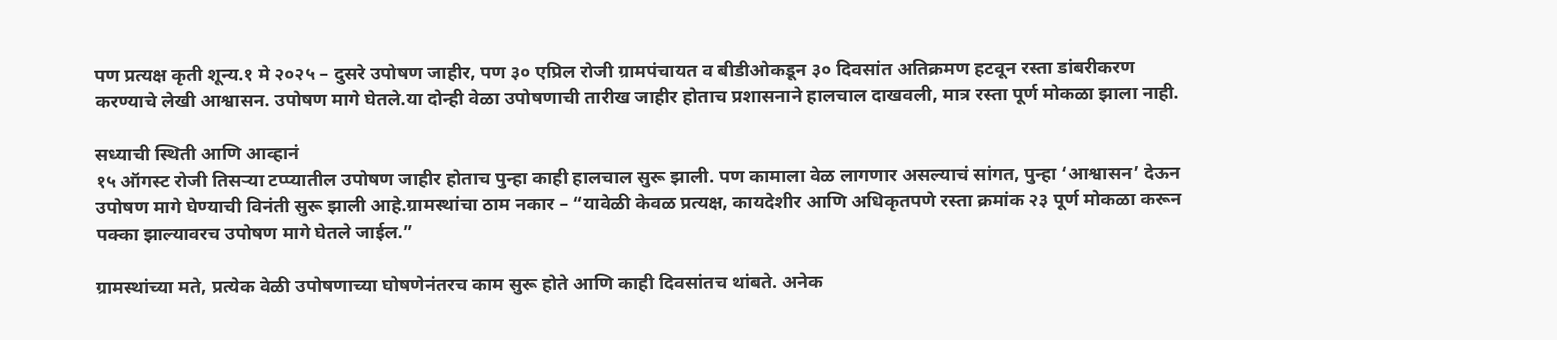पण प्रत्यक्ष कृती शून्य.१ मे २०२५ – दुसरे उपोषण जाहीर, पण ३० एप्रिल रोजी ग्रामपंचायत व बीडीओकडून ३० दिवसांत अतिक्रमण हटवून रस्ता डांबरीकरण करण्याचे लेखी आश्वासन. उपोषण मागे घेतले.या दोन्ही वेळा उपोषणाची तारीख जाहीर होताच प्रशासनाने हालचाल दाखवली, मात्र रस्ता पूर्ण मोकळा झाला नाही.

सध्याची स्थिती आणि आव्हानं
१५ ऑगस्ट रोजी तिसऱ्या टप्प्यातील उपोषण जाहीर होताच पुन्हा काही हालचाल सुरू झाली. पण कामाला वेळ लागणार असल्याचं सांगत, पुन्हा ‘आश्वासन’ देऊन उपोषण मागे घेण्याची विनंती सुरू झाली आहे.ग्रामस्थांचा ठाम नकार – “यावेळी केवळ प्रत्यक्ष, कायदेशीर आणि अधिकृतपणे रस्ता क्रमांक २३ पूर्ण मोकळा करून पक्का झाल्यावरच उपोषण मागे घेतले जाईल.”

ग्रामस्थांच्या मते, प्रत्येक वेळी उपोषणाच्या घोषणेनंतरच काम सुरू होते आणि काही दिवसांतच थांबते. अनेक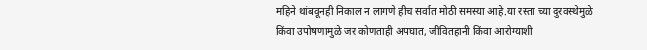महिने थांबवूनही निकाल न लागणे हीच सर्वात मोठी समस्या आहे.या रस्ता च्या दुरवस्थेमुळे किंवा उपोषणामुळे जर कोणताही अपघात, जीवितहानी किंवा आरोग्याशी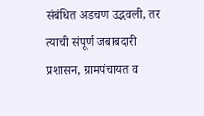संबंधित अडचण उद्भवली, तर त्याची संपूर्ण जबाबदारी प्रशासन, ग्रामपंचायत व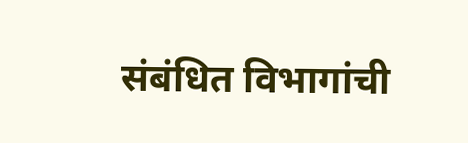संबंधित विभागांची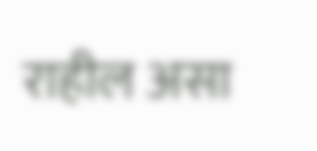राहील असा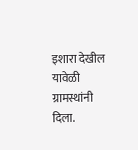इशारा देखील यावेळी ग्रामस्थांनी दिला.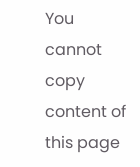You cannot copy content of this page